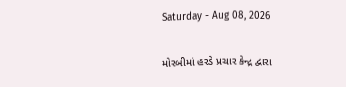Saturday - Aug 08, 2026

મોરબીમાં હરડે પ્રચાર કેન્દ્ર દ્વારા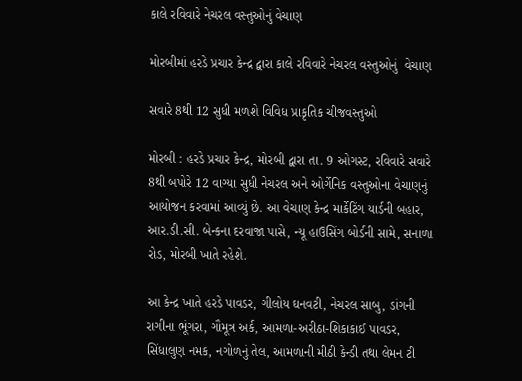કાલે રવિવારે નેચરલ વસ્તુઓનું વેચાણ

મોરબીમાં હરડે પ્રચાર કેન્દ્ર દ્વારા કાલે રવિવારે નેચરલ વસ્તુઓનું  વેચાણ

સવારે 8થી 12 સુધી મળશે વિવિધ પ્રાકૃતિક ચીજવસ્તુઓ

મોરબી : હરડે પ્રચાર કેન્દ્ર, મોરબી દ્વારા તા. 9 ઓગસ્ટ, રવિવારે સવારે 8થી બપોરે 12 વાગ્યા સુધી નેચરલ અને ઓર્ગેનિક વસ્તુઓના વેચાણનું આયોજન કરવામાં આવ્યું છે. આ વેચાણ કેન્દ્ર માર્કેટિંગ યાર્ડની બહાર, આર.ડી.સી. બેન્કના દરવાજા પાસે, ન્યૂ હાઉસિંગ બોર્ડની સામે, સનાળા રોડ, મોરબી ખાતે રહેશે.

આ કેન્દ્ર ખાતે હરડે પાવડર, ગીલોય ઘનવટી, નેચરલ સાબુ, ડાંગની રાગીના ભૂંગરા, ગૌમૂત્ર અર્ક, આમળા-અરીઠા-શિકાકાઈ પાવડર, સિંધાલુણ નમક, નગોળનું તેલ, આમળાની મીઠી કેન્ડી તથા લેમન ટી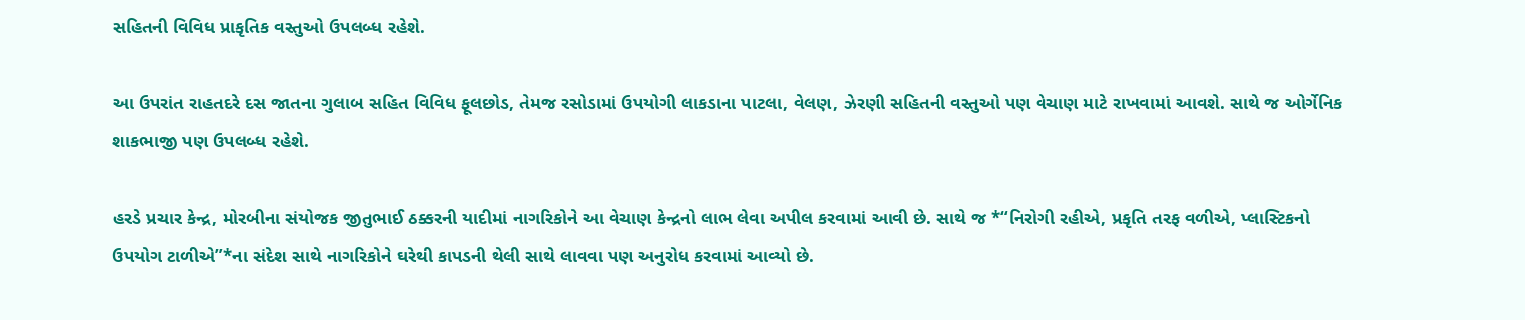સહિતની વિવિધ પ્રાકૃતિક વસ્તુઓ ઉપલબ્ધ રહેશે.

આ ઉપરાંત રાહતદરે દસ જાતના ગુલાબ સહિત વિવિધ ફૂલછોડ, તેમજ રસોડામાં ઉપયોગી લાકડાના પાટલા, વેલણ, ઝેરણી સહિતની વસ્તુઓ પણ વેચાણ માટે રાખવામાં આવશે. સાથે જ ઓર્ગેનિક શાકભાજી પણ ઉપલબ્ધ રહેશે.

હરડે પ્રચાર કેન્દ્ર, મોરબીના સંયોજક જીતુભાઈ ઠક્કરની યાદીમાં નાગરિકોને આ વેચાણ કેન્દ્રનો લાભ લેવા અપીલ કરવામાં આવી છે. સાથે જ *“નિરોગી રહીએ, પ્રકૃતિ તરફ વળીએ, પ્લાસ્ટિકનો ઉપયોગ ટાળીએ”*ના સંદેશ સાથે નાગરિકોને ઘરેથી કાપડની થેલી સાથે લાવવા પણ અનુરોધ કરવામાં આવ્યો છે.